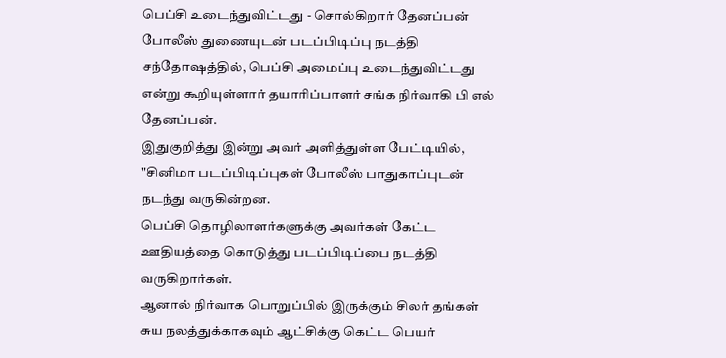பெப்சி உடைந்துவிட்டது - சொல்கிறார் தேனப்பன்
போலீஸ் துணையுடன் படப்பிடிப்பு நடத்தி சந்தோஷத்தில், பெப்சி அமைப்பு உடைந்துவிட்டது என்று கூறியுள்ளார் தயாரிப்பாளர் சங்க நிர்வாகி பி எல் தேனப்பன்.
இதுகுறித்து இன்று அவர் அளித்துள்ள பேட்டியில், "சினிமா படப்பிடிப்புகள் போலீஸ் பாதுகாப்புடன் நடந்து வருகின்றன.
பெப்சி தொழிலாளர்களுக்கு அவர்கள் கேட்ட ஊதியத்தை கொடுத்து படப்பிடிப்பை நடத்தி வருகிறார்கள்.
ஆனால் நிர்வாக பொறுப்பில் இருக்கும் சிலர் தங்கள் சுய நலத்துக்காகவும் ஆட்சிக்கு கெட்ட பெயர்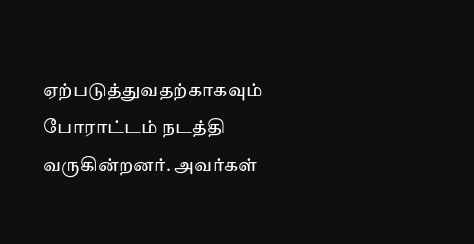ஏற்படுத்துவதற்காகவும் போராட்டம் நடத்தி வருகின்றனர். அவர்கள்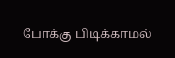போக்கு பிடிக்காமல்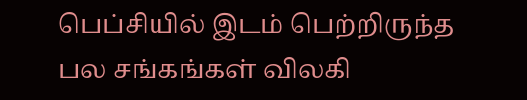பெப்சியில் இடம் பெற்றிருந்த பல சங்கங்கள் விலகி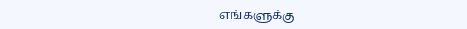எங்களுக்கு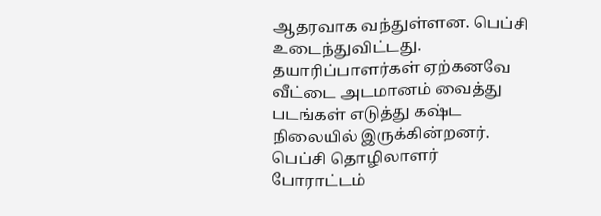ஆதரவாக வந்துள்ளன. பெப்சி உடைந்துவிட்டது.
தயாரிப்பாளர்கள் ஏற்கனவே வீட்டை அடமானம் வைத்து படங்கள் எடுத்து கஷ்ட நிலையில் இருக்கின்றனர். பெப்சி தொழிலாளர் போராட்டம்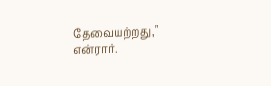தேவையற்றது," என்ரார்.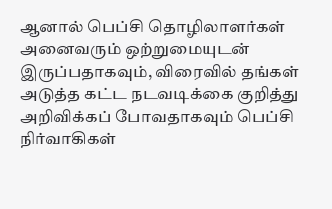ஆனால் பெப்சி தொழிலாளர்கள் அனைவரும் ஒற்றுமையுடன் இருப்பதாகவும், விரைவில் தங்கள் அடுத்த கட்ட நடவடிக்கை குறித்து அறிவிக்கப் போவதாகவும் பெப்சி நிர்வாகிகள்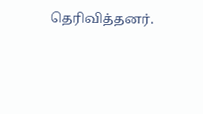தெரிவித்தனர்.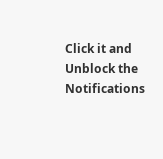Click it and Unblock the Notifications